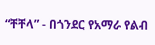“ቸቸላ” - በጎንደር የአማራ የልብ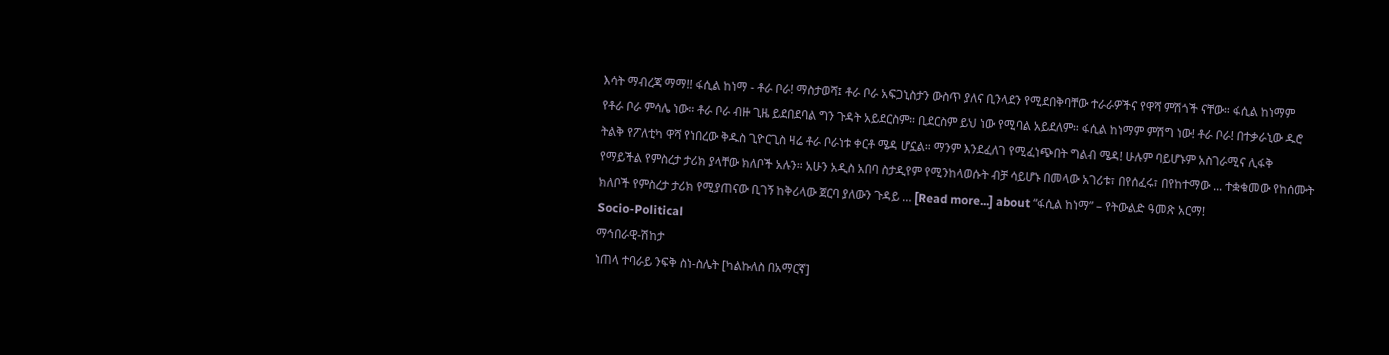እሳት ማብረጃ ማማ!! ፋሲል ከነማ - ቶራ ቦራ! ማስታወሻ፤ ቶራ ቦራ አፍጋኒስታን ውስጥ ያለና ቢንላደን የሚደበቅባቸው ተራራዎችና የዋሻ ምሽጎች ናቸው። ፋሲል ከነማም የቶራ ቦራ ምሳሌ ነው። ቶራ ቦራ ብዙ ጊዜ ይደበደባል ግን ጉዳት አይደርስም። ቢደርስም ይህ ነው የሚባል አይደለም። ፋሲል ከነማም ምሽግ ነው! ቶራ ቦራ! በተቃራኒው ዱሮ ትልቅ የፖለቲካ ዋሻ የነበረው ቅዱስ ጊዮርጊስ ዛሬ ቶራ ቦራነቱ ቀርቶ ሜዳ ሆኗል። ማንም እንደፈለገ የሚፈነጭበት ግልብ ሜዳ! ሁሉም ባይሆኑም አስገራሚና ሊፋቅ የማይችል የምስረታ ታሪክ ያላቸው ክለቦች አሉን። አሁን አዲስ አበባ ስታዲየም የሚንከላወሱት ብቻ ሳይሆኑ በመላው አገሪቱ፣ በየሰፈሩ፣ በየከተማው ... ተቋቁመው የከሰሙት ክለቦች የምስረታ ታሪክ የሚያጠናው ቢገኝ ከቅሪላው ጀርባ ያለውን ጉዳይ … [Read more...] about “ፋሲል ከነማ” – የትውልድ ዓመጽ አርማ!
Socio-Political
ማኅበራዊ-ሽከታ
ነጠላ ተባራይ ንፍቅ ስነ-ስሌት [ካልኩለስ በአማርኛ]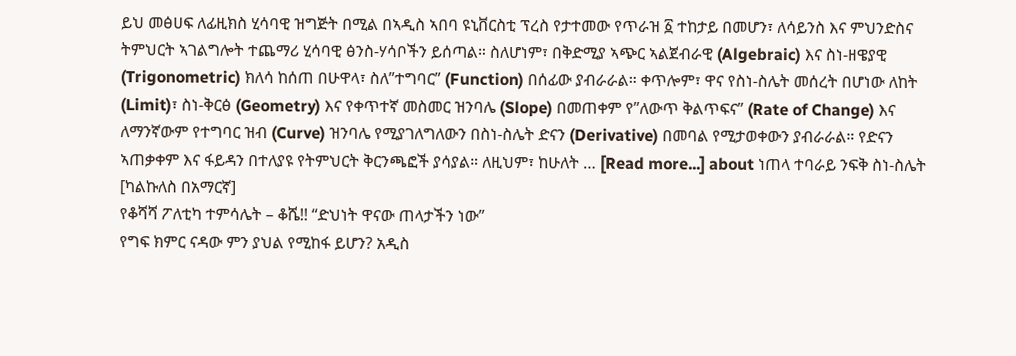ይህ መፅሀፍ ለፊዚክስ ሂሳባዊ ዝግጅት በሚል በኣዲስ ኣበባ ዩኒቨርስቲ ፕረስ የታተመው የጥራዝ ፩ ተከታይ በመሆን፣ ለሳይንስ እና ምህንድስና ትምህርት ኣገልግሎት ተጨማሪ ሂሳባዊ ፅንስ-ሃሳቦችን ይሰጣል። ስለሆነም፣ በቅድሚያ ኣጭር ኣልጀብራዊ (Algebraic) እና ስነ-ዘዌያዊ (Trigonometric) ክለሳ ከሰጠ በሁዋላ፣ ስለ”ተግባር” (Function) በሰፊው ያብራራል። ቀጥሎም፣ ዋና የስነ-ስሌት መሰረት በሆነው ለከት (Limit)፣ ስነ-ቅርፅ (Geometry) እና የቀጥተኛ መስመር ዝንባሌ (Slope) በመጠቀም የ”ለውጥ ቅልጥፍና” (Rate of Change) እና ለማንኛውም የተግባር ዝብ (Curve) ዝንባሌ የሚያገለግለውን በስነ-ስሌት ድናን (Derivative) በመባል የሚታወቀውን ያብራራል። የድናን ኣጠቃቀም እና ፋይዳን በተለያዩ የትምህርት ቅርንጫፎች ያሳያል። ለዚህም፣ ከሁለት … [Read more...] about ነጠላ ተባራይ ንፍቅ ስነ-ስሌት [ካልኩለስ በአማርኛ]
የቆሻሻ ፖለቲካ ተምሳሌት – ቆሼ!! “ድህነት ዋናው ጠላታችን ነው”
የግፍ ክምር ናዳው ምን ያህል የሚከፋ ይሆን? አዲስ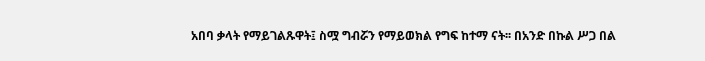አበባ ቃላት የማይገልጹዋት፤ ስሟ ግብሯን የማይወክል የግፍ ከተማ ናት፡፡ በአንድ በኩል ሥጋ በል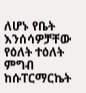ለሆኑ የቤት እንሰሳዎቻቸው የዕለት ተዕለት ምግብ ከሱፐርማርኬት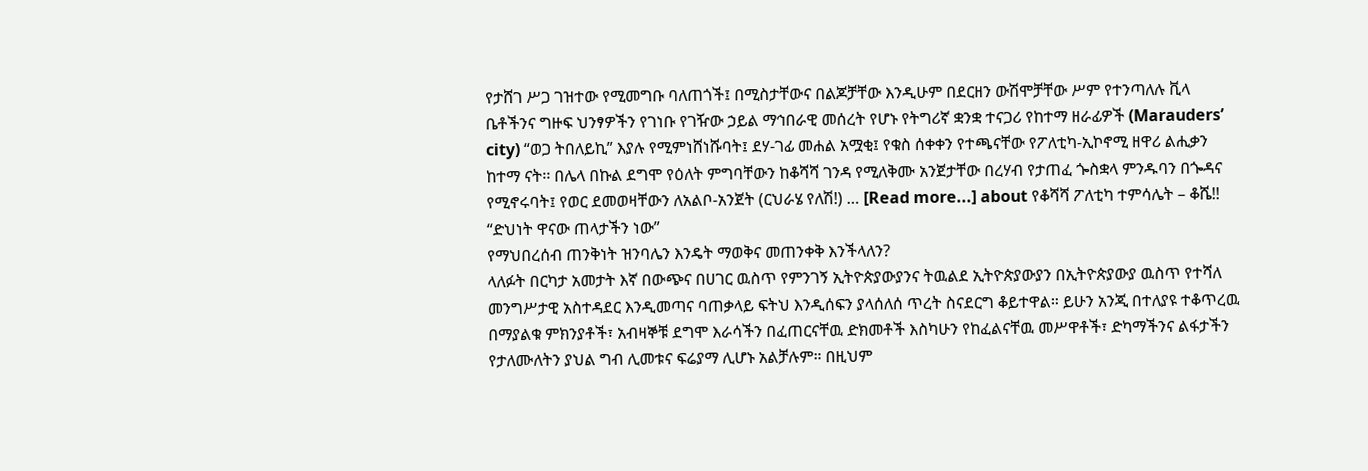የታሸገ ሥጋ ገዝተው የሚመግቡ ባለጠጎች፤ በሚስታቸውና በልጆቻቸው እንዲሁም በደርዘን ውሽሞቻቸው ሥም የተንጣለሉ ቪላ ቤቶችንና ግዙፍ ህንፃዎችን የገነቡ የገዥው ኃይል ማኅበራዊ መሰረት የሆኑ የትግሪኛ ቋንቋ ተናጋሪ የከተማ ዘራፊዎች (Marauders’ city) “ወጋ ትበለይኪ” እያሉ የሚምነሸነሹባት፤ ደሃ-ገፊ መሐል አሟቂ፤ የቁስ ሰቀቀን የተጫናቸው የፖለቲካ-ኢኮኖሚ ዘዋሪ ልሒቃን ከተማ ናት፡፡ በሌላ በኩል ደግሞ የዕለት ምግባቸውን ከቆሻሻ ገንዳ የሚለቅሙ አንጀታቸው በረሃብ የታጠፈ ጐስቋላ ምንዱባን በጐዳና የሚኖሩባት፤ የወር ደመወዛቸውን ለአልቦ-አንጀት (ርህራሄ የለሽ!) … [Read more...] about የቆሻሻ ፖለቲካ ተምሳሌት – ቆሼ!! “ድህነት ዋናው ጠላታችን ነው”
የማህበረሰብ ጠንቅነት ዝንባሌን እንዴት ማወቅና መጠንቀቅ እንችላለን?
ላለፉት በርካታ አመታት እኛ በውጭና በሀገር ዉስጥ የምንገኝ ኢትዮጵያውያንና ትዉልደ ኢትዮጵያውያን በኢትዮጵያውያ ዉስጥ የተሻለ መንግሥታዊ አስተዳደር እንዲመጣና ባጠቃላይ ፍትህ እንዲሰፍን ያላሰለሰ ጥረት ስናደርግ ቆይተዋል። ይሁን አንጂ በተለያዩ ተቆጥረዉ በማያልቁ ምክንያቶች፣ አብዛኞቹ ደግሞ እራሳችን በፈጠርናቸዉ ድክመቶች እስካሁን የከፈልናቸዉ መሥዋቶች፣ ድካማችንና ልፋታችን የታለሙለትን ያህል ግብ ሊመቱና ፍሬያማ ሊሆኑ አልቻሉም። በዚህም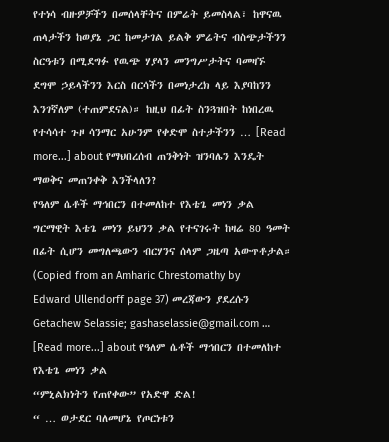የተነሳ ብዙዎቻችን በመሰላቸትና በምሬት ይመስላል፣ ከዋናዉ ጠላታችን ከወያኔ ጋር ከመታገል ይልቅ ምሬትና ብስጭታችንን ስርዓቱን በሚደግፉ የዉጭ ሃያላን መንግሥታትና ባመዛኙ ደግሞ ኃይላችንን እርስ በርሳችን በመነታረክ ላይ እያባከንን እንገኛለም (ተጠምደናል)። ከዚህ በፊት ስንጓዝበት ከነበረዉ የተሳሳተ ጉዞ ሳንማር አሁንም የቀድሞ ስተታችንን … [Read more...] about የማህበረሰብ ጠንቅነት ዝንባሌን እንዴት ማወቅና መጠንቀቅ እንችላለን?
የዓለም ሴቶች ማኅበርን በተመለከተ የእቴጌ መነን ቃል
ግርማዊት እቴጌ መነን ይህንን ቃል የተናገሩት ከዛሬ 80 ዓመት በፊት ሲሆን መግለጫውን ብርሃንና ሰላም ጋዜጣ አውጥቶታል። (Copied from an Amharic Chrestomathy by Edward Ullendorff page 37) መረጃውን ያደረሱን Getachew Selassie; gashaselassie@gmail.com … [Read more...] about የዓለም ሴቶች ማኅበርን በተመለከተ የእቴጌ መነን ቃል
“ምኒልክነትን የጠየቀው” የአድዋ ድል!
“ … ወታደር ባለመሆኔ የጦርነቱን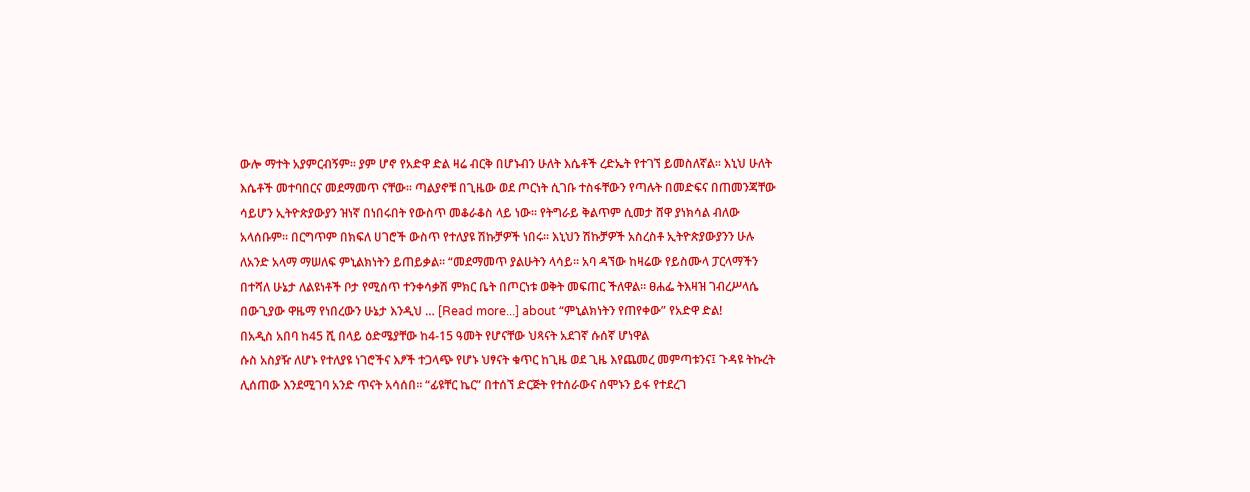ውሎ ማተት አያምርብኝም፡፡ ያም ሆኖ የአድዋ ድል ዛሬ ብርቅ በሆኑብን ሁለት እሴቶች ረድኤት የተገኘ ይመስለኛል፡፡ እኒህ ሁለት እሴቶች መተባበርና መደማመጥ ናቸው፡፡ ጣልያኖቹ በጊዜው ወደ ጦርነት ሲገቡ ተስፋቸውን የጣሉት በመድፍና በጠመንጃቸው ሳይሆን ኢትዮጵያውያን ዝነኛ በነበሩበት የውስጥ መቆራቆስ ላይ ነው፡፡ የትግራይ ቅልጥም ሲመታ ሸዋ ያነክሳል ብለው አላሰቡም፡፡ በርግጥም በክፍለ ሀገሮች ውስጥ የተለያዩ ሽኩቻዎች ነበሩ፡፡ እኒህን ሽኩቻዎች አስረስቶ ኢትዮጵያውያንን ሁሉ ለአንድ አላማ ማሠለፍ ምኒልክነትን ይጠይቃል፡፡ “መደማመጥ ያልሁትን ላሳይ፡፡ አባ ዳኘው ከዛሬው የይስሙላ ፓርላማችን በተሻለ ሁኔታ ለልዩነቶች ቦታ የሚሰጥ ተንቀሳቃሽ ምክር ቤት በጦርነቱ ወቅት መፍጠር ችለዋል፡፡ ፀሐፌ ትእዛዝ ገብረሥላሴ በውጊያው ዋዜማ የነበረውን ሁኔታ እንዲህ … [Read more...] about “ምኒልክነትን የጠየቀው” የአድዋ ድል!
በአዲስ አበባ ከ45 ሺ በላይ ዕድሜያቸው ከ4-15 ዓመት የሆናቸው ህጻናት አደገኛ ሱሰኛ ሆነዋል
ሱስ አስያዥ ለሆኑ የተለያዩ ነገሮችና እፆች ተጋላጭ የሆኑ ህፃናት ቁጥር ከጊዜ ወደ ጊዜ እየጨመረ መምጣቱንና፤ ጉዳዩ ትኩረት ሊሰጠው እንደሚገባ አንድ ጥናት አሳሰበ፡፡ “ፊዩቸር ኬር” በተሰኘ ድርጅት የተሰራውና ሰሞኑን ይፋ የተደረገ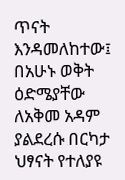ጥናት እንዳመለከተው፤ በአሁኑ ወቅት ዕድሜያቸው ለአቅመ አዳም ያልደረሱ በርካታ ህፃናት የተለያዩ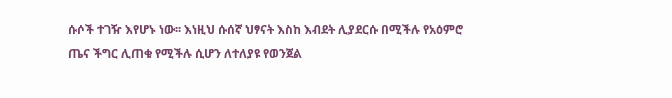ሱሶች ተገዥ እየሆኑ ነው፡፡ እነዚህ ሱሰኛ ህፃናት እስከ እብደት ሊያደርሱ በሚችሉ የአዕምሮ ጤና ችግር ሊጠቁ የሚችሉ ሲሆን ለተለያዩ የወንጀል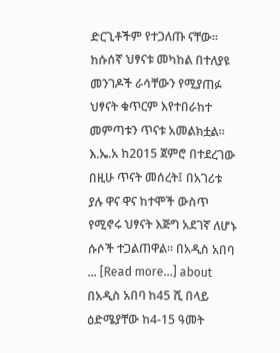ድርጊቶችም የተጋለጡ ናቸው፡፡ ከሱሰኛ ህፃናቱ መካከል በተለያዩ መንገዶች ራሳቸውን የሚያጠፉ ህፃናት ቁጥርም እየተበራከተ መምጣቱን ጥናቱ አመልክቷል፡፡ እ.ኤ.አ ከ2015 ጀምሮ በተደረገው በዚሁ ጥናት መሰረት፤ በአገሪቱ ያሉ ዋና ዋና ከተሞች ውስጥ የሚኖሩ ህፃናት እጅግ አደገኛ ለሆኑ ሱሶች ተጋልጠዋል፡፡ በአዲስ አበባ … [Read more...] about በአዲስ አበባ ከ45 ሺ በላይ ዕድሜያቸው ከ4-15 ዓመት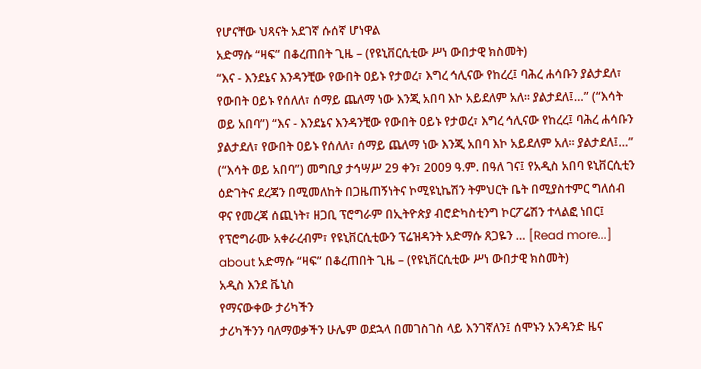የሆናቸው ህጻናት አደገኛ ሱሰኛ ሆነዋል
አድማሱ “ዛፍ” በቆረጠበት ጊዜ – (የዩኒቨርሲቲው ሥነ ውበታዊ ክስመት)
“እና - እንደኔና እንዳንቺው የውበት ዐይኑ የታወረ፣ እግረ ኅሊናው የከረረ፤ ባሕረ ሐሳቡን ያልታደለ፣ የውበት ዐይኑ የሰለለ፣ ሰማይ ጨለማ ነው እንጂ አበባ እኮ አይደለም አለ፡፡ ያልታደለ፤…” (“እሳት ወይ አበባ”) “እና - እንደኔና እንዳንቺው የውበት ዐይኑ የታወረ፣ እግረ ኅሊናው የከረረ፤ ባሕረ ሐሳቡን ያልታደለ፣ የውበት ዐይኑ የሰለለ፣ ሰማይ ጨለማ ነው እንጂ አበባ እኮ አይደለም አለ፡፡ ያልታደለ፤…” (“እሳት ወይ አበባ”) መግቢያ ታኅሣሥ 29 ቀን፣ 2009 ዓ.ም. በዓለ ገና፤ የአዲስ አበባ ዩኒቨርሲቲን ዕድገትና ደረጃን በሚመለከት በጋዜጠኝነትና ኮሚዩኒኬሽን ትምህርት ቤት በሚያስተምር ግለሰብ ዋና የመረጃ ሰጪነት፣ ዘጋቢ ፕሮግራም በኢትዮጵያ ብሮድካስቲንግ ኮርፖሬሽን ተላልፎ ነበር፤ የፕሮግራሙ አቀራረብም፣ የዩኒቨርሲቲውን ፕሬዝዳንት አድማሱ ጸጋዬን … [Read more...] about አድማሱ “ዛፍ” በቆረጠበት ጊዜ – (የዩኒቨርሲቲው ሥነ ውበታዊ ክስመት)
አዲስ እንደ ቬኒስ
የማናውቀው ታሪካችን
ታሪካችንን ባለማወቃችን ሁሌም ወደኋላ በመገስገስ ላይ እንገኛለን፤ ሰሞኑን አንዳንድ ዜና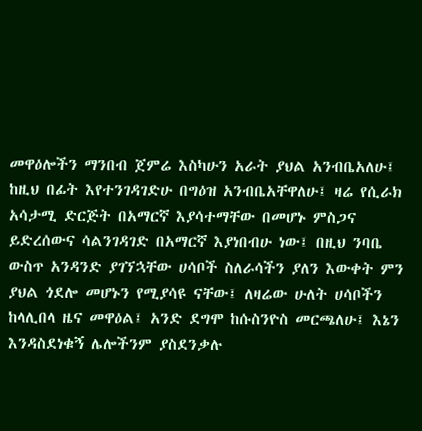መዋዕሎችን ማንበብ ጀምሬ እስካሁን አራት ያህል አንብቤአለሁ፤ ከዚህ በፊት እየተንገዳገድሁ በግዕዝ አንብቤአቸዋለሁ፤ ዛሬ የሲራክ አሳታሚ ድርጅት በአማርኛ እያሳተማቸው በመሆኑ ምስጋና ይድረሰውና ሳልንገዳገድ በአማርኛ እያነበብሁ ነው፤ በዚህ ንባቤ ውስጥ አንዳንድ ያገኘኋቸው ሀሳቦች ስለራሳችን ያለን እውቀት ምን ያህል ጎደሎ መሆኑን የሚያሳዩ ናቸው፤ ለዛሬው ሁለት ሀሳቦችን ከላሊበላ ዜና መዋዕል፤ አንድ ደግሞ ከሱስንዮስ መርጫለሁ፤ እኔን እንዳስደነቁኝ ሌሎችንም ያስደንቃሉ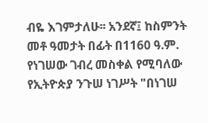ብዬ እገምታለሁ፡፡ አንደኛ፤ ከስምንት መቶ ዓመታት በፊት በ1160 ዓ.ም. የነገሠው ገብረ መስቀል የሚባለው የኢትዮጵያ ንጉሠ ነገሥት "በነገሠ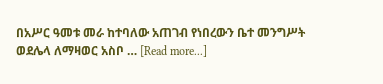በአሥር ዓመቱ መራ ከተባለው አጠገብ የነበረውን ቤተ መንግሥት ወደሌላ ለማዛወር አስቦ … [Read more...]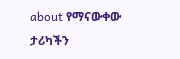about የማናውቀው ታሪካችን